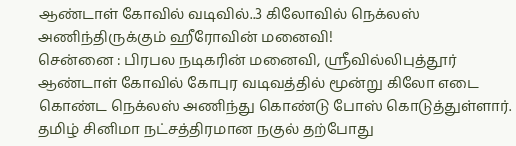ஆண்டாள் கோவில் வடிவில்..3 கிலோவில் நெக்லஸ் அணிந்திருக்கும் ஹீரோவின் மனைவி!
சென்னை : பிரபல நடிகரின் மனைவி, ஸ்ரீவில்லிபுத்தூர் ஆண்டாள் கோவில் கோபுர வடிவத்தில் மூன்று கிலோ எடை கொண்ட நெக்லஸ் அணிந்து கொண்டு போஸ் கொடுத்துள்ளார்.
தமிழ் சினிமா நட்சத்திரமான நகுல் தற்போது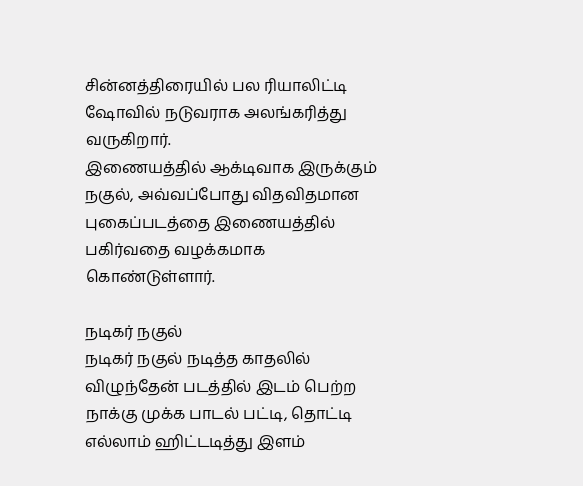சின்னத்திரையில் பல ரியாலிட்டி ஷோவில் நடுவராக அலங்கரித்து வருகிறார்.
இணையத்தில் ஆக்டிவாக இருக்கும் நகுல், அவ்வப்போது விதவிதமான புகைப்படத்தை இணையத்தில் பகிர்வதை வழக்கமாக கொண்டுள்ளார்.

நடிகர் நகுல்
நடிகர் நகுல் நடித்த காதலில் விழுந்தேன் படத்தில் இடம் பெற்ற நாக்கு முக்க பாடல் பட்டி, தொட்டி எல்லாம் ஹிட்டடித்து இளம்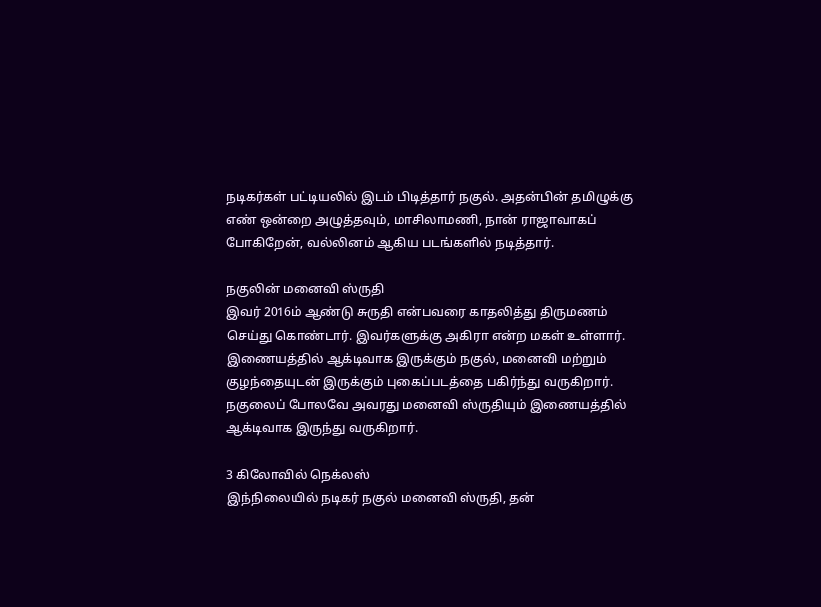நடிகர்கள் பட்டியலில் இடம் பிடித்தார் நகுல். அதன்பின் தமிழுக்கு எண் ஒன்றை அழுத்தவும், மாசிலாமணி, நான் ராஜாவாகப் போகிறேன், வல்லினம் ஆகிய படங்களில் நடித்தார்.

நகுலின் மனைவி ஸ்ருதி
இவர் 2016ம் ஆண்டு சுருதி என்பவரை காதலித்து திருமணம் செய்து கொண்டார். இவர்களுக்கு அகிரா என்ற மகள் உள்ளார். இணையத்தில் ஆக்டிவாக இருக்கும் நகுல், மனைவி மற்றும் குழந்தையுடன் இருக்கும் புகைப்படத்தை பகிர்ந்து வருகிறார். நகுலைப் போலவே அவரது மனைவி ஸ்ருதியும் இணையத்தில் ஆக்டிவாக இருந்து வருகிறார்.

3 கிலோவில் நெக்லஸ்
இந்நிலையில் நடிகர் நகுல் மனைவி ஸ்ருதி, தன்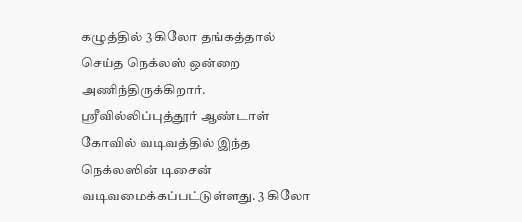கழுத்தில் 3 கிலோ தங்கத்தால் செய்த நெக்லஸ் ஒன்றை அணிந்திருக்கிறார். ஸ்ரீவில்லிப்புத்தூர் ஆண்டாள் கோவில் வடிவத்தில் இந்த நெக்லஸின் டிசைன் வடிவமைக்கப்பட்டுள்ளது. 3 கிலோ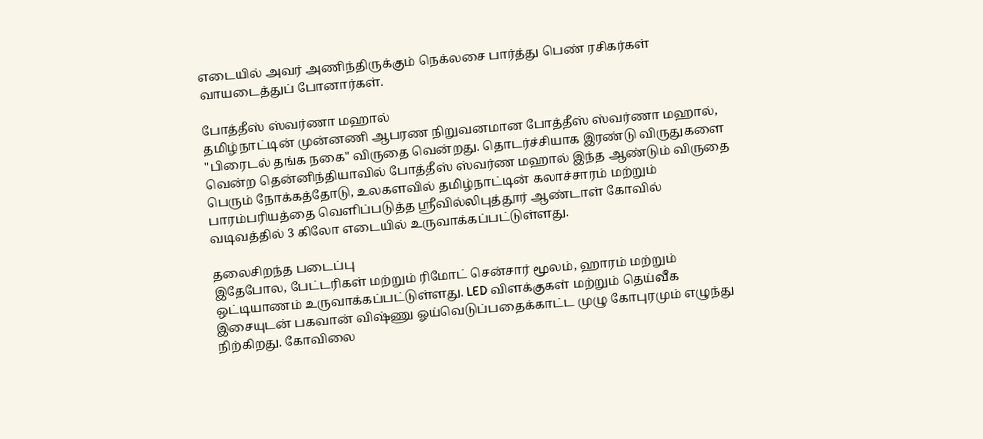எடையில் அவர் அணிந்திருக்கும் நெக்லசை பார்த்து பெண் ரசிகர்கள் வாயடைத்துப் போனார்கள்.

போத்தீஸ் ஸ்வர்ணா மஹால்
தமிழ்நாட்டின் முன்னணி ஆபரண நிறுவனமான போத்தீஸ் ஸ்வர்ணா மஹால், "பிரைடல் தங்க நகை" விருதை வென்றது. தொடர்ச்சியாக இரண்டு விருதுகளை வென்ற தென்னிந்தியாவில் போத்தீஸ் ஸ்வர்ண மஹால் இந்த ஆண்டும் விருதை பெரும் நோக்கத்தோடு, உலகளவில் தமிழ்நாட்டின் கலாச்சாரம் மற்றும் பாரம்பரியத்தை வெளிப்படுத்த ஸ்ரீவில்லிபுத்தூர் ஆண்டாள் கோவில் வடிவத்தில் 3 கிலோ எடையில் உருவாக்கப்பட்டுள்ளது.

தலைசிறந்த படைப்பு
இதேபோல, பேட்டரிகள் மற்றும் ரிமோட் சென்சார் மூலம், ஹாரம் மற்றும் ஒட்டியாணம் உருவாக்கப்பட்டுள்ளது. LED விளக்குகள் மற்றும் தெய்வீக இசையுடன் பகவான் விஷ்ணு ஓய்வெடுப்பதைக்காட்ட முழு கோபுரமும் எழுந்து நிற்கிறது. கோவிலை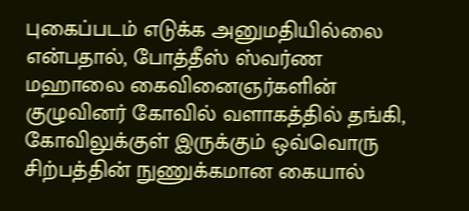புகைப்படம் எடுக்க அனுமதியில்லை என்பதால், போத்தீஸ் ஸ்வர்ண மஹாலை கைவினைஞர்களின் குழுவினர் கோவில் வளாகத்தில் தங்கி, கோவிலுக்குள் இருக்கும் ஒவ்வொரு சிற்பத்தின் நுணுக்கமான கையால்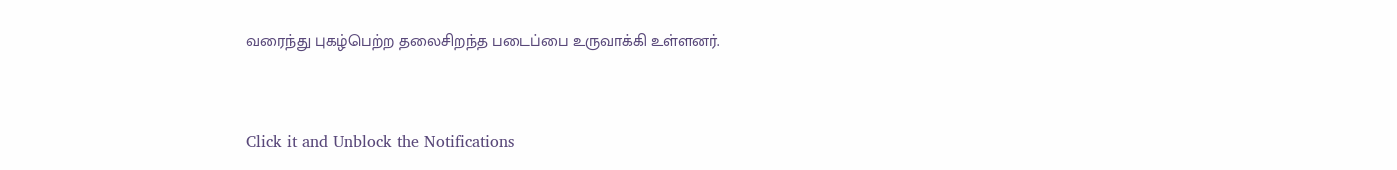வரைந்து புகழ்பெற்ற தலைசிறந்த படைப்பை உருவாக்கி உள்ளனர்.


Click it and Unblock the Notifications